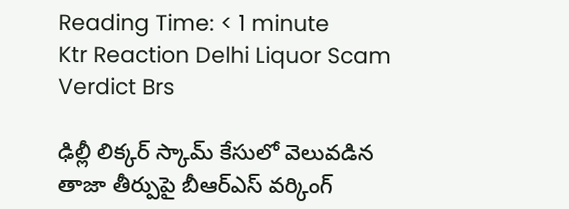Reading Time: < 1 minute
Ktr Reaction Delhi Liquor Scam Verdict Brs

ఢిల్లీ లిక్కర్ స్కామ్ కేసులో వెలువడిన తాజా తీర్పుపై బీఆర్ఎస్ వర్కింగ్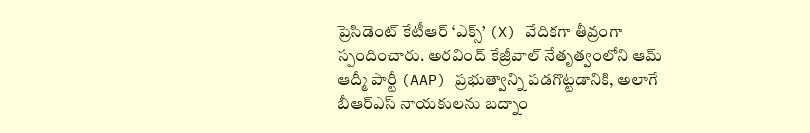ప్రెసిడెంట్ కేటీఆర్ ‘ఎక్స్’ (X) వేదికగా తీవ్రంగా స్పందించారు. అరవింద్ కేజ్రీవాల్ నేతృత్వంలోని ఆమ్ ఆద్మీ పార్టీ (AAP) ప్రభుత్వాన్ని పడగొట్టడానికి, అలాగే బీఆర్ఎస్ నాయకులను బద్నాం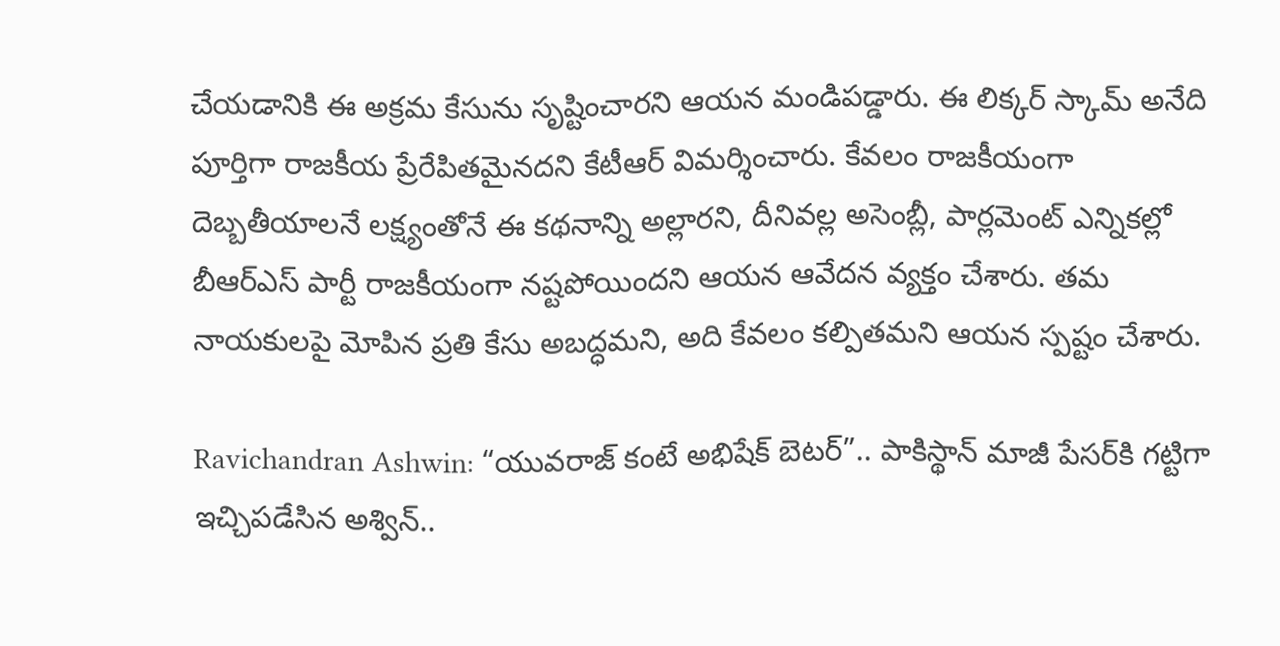చేయడానికి ఈ అక్రమ కేసును సృష్టించారని ఆయన మండిపడ్డారు. ఈ లిక్కర్ స్కామ్ అనేది పూర్తిగా రాజకీయ ప్రేరేపితమైనదని కేటీఆర్ విమర్శించారు. కేవలం రాజకీయంగా దెబ్బతీయాలనే లక్ష్యంతోనే ఈ కథనాన్ని అల్లారని, దీనివల్ల అసెంబ్లీ, పార్లమెంట్ ఎన్నికల్లో బీఆర్ఎస్ పార్టీ రాజకీయంగా నష్టపోయిందని ఆయన ఆవేదన వ్యక్తం చేశారు. తమ నాయకులపై మోపిన ప్రతి కేసు అబద్ధమని, అది కేవలం కల్పితమని ఆయన స్పష్టం చేశారు.

Ravichandran Ashwin: “యువరాజ్ కంటే అభిషేక్ బెటర్”.. పాకిస్థాన్ మాజీ పేసర్‌కి గట్టిగా ఇచ్చిపడేసిన అశ్విన్..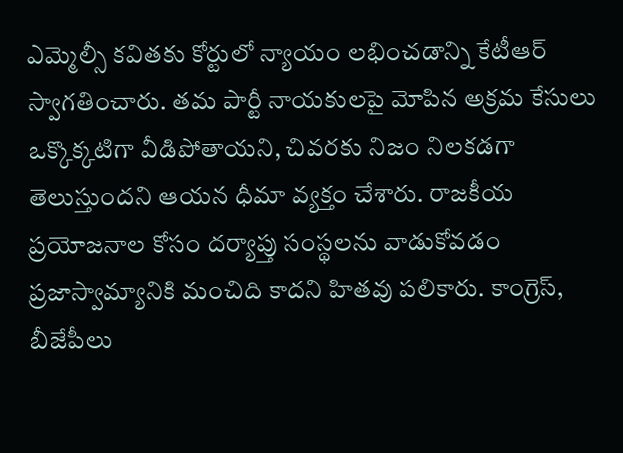ఎమ్మెల్సీ కవితకు కోర్టులో న్యాయం లభించడాన్ని కేటీఆర్ స్వాగతించారు. తమ పార్టీ నాయకులపై మోపిన అక్రమ కేసులు ఒక్కొక్కటిగా వీడిపోతాయని, చివరకు నిజం నిలకడగా తెలుస్తుందని ఆయన ధీమా వ్యక్తం చేశారు. రాజకీయ ప్రయోజనాల కోసం దర్యాప్తు సంస్థలను వాడుకోవడం ప్రజాస్వామ్యానికి మంచిది కాదని హితవు పలికారు. కాంగ్రెస్, బీజేపీలు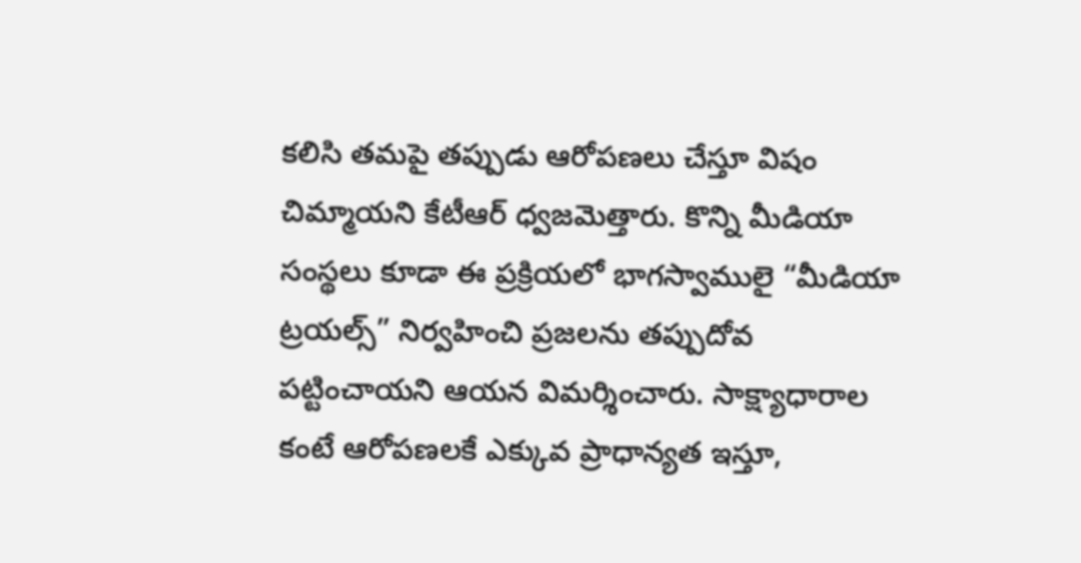కలిసి తమపై తప్పుడు ఆరోపణలు చేస్తూ విషం చిమ్మాయని కేటీఆర్ ధ్వజమెత్తారు. కొన్ని మీడియా సంస్థలు కూడా ఈ ప్రక్రియలో భాగస్వాములై “మీడియా ట్రయల్స్” నిర్వహించి ప్రజలను తప్పుదోవ పట్టించాయని ఆయన విమర్శించారు. సాక్ష్యాధారాల కంటే ఆరోపణలకే ఎక్కువ ప్రాధాన్యత ఇస్తూ,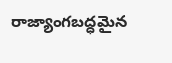రాజ్యాంగబద్ధమైన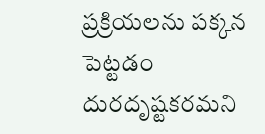ప్రక్రియలను పక్కన పెట్టడం దురదృష్టకరమని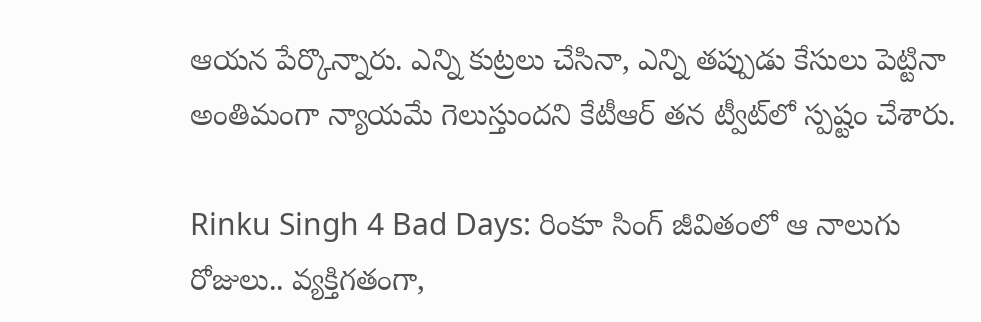ఆయన పేర్కొన్నారు. ఎన్ని కుట్రలు చేసినా, ఎన్ని తప్పుడు కేసులు పెట్టినా అంతిమంగా న్యాయమే గెలుస్తుందని కేటీఆర్ తన ట్వీట్‌లో స్పష్టం చేశారు.

Rinku Singh 4 Bad Days: రింకూ సింగ్ జీవితంలో ఆ నాలుగు రోజులు.. వ్యక్తిగతంగా,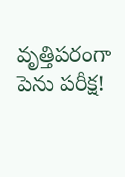వృత్తిపరంగా పెను పరీక్ష!